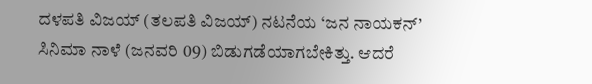ದಳಪತಿ ವಿಜಯ್ (ತಲಪತಿ ವಿಜಯ್) ನಟನೆಯ ‘ಜನ ನಾಯಕನ್’ ಸಿನಿಮಾ ನಾಳೆ (ಜನವರಿ 09) ಬಿಡುಗಡೆಯಾಗಬೇಕಿತ್ತು. ಆದರೆ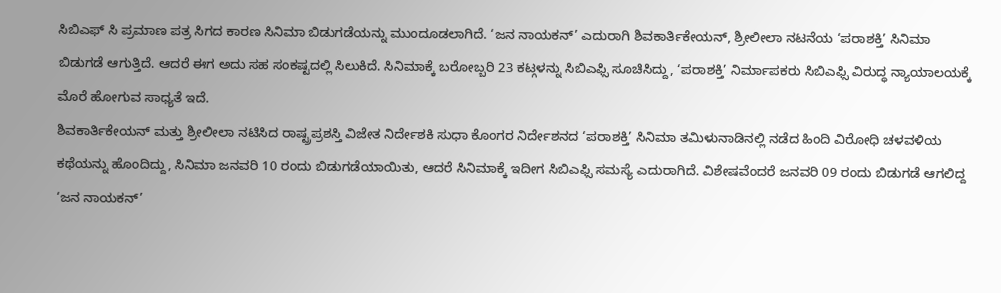ಸಿಬಿಎಫ್ ಸಿ ಪ್ರಮಾಣ ಪತ್ರ ಸಿಗದ ಕಾರಣ ಸಿನಿಮಾ ಬಿಡುಗಡೆಯನ್ನು ಮುಂದೂಡಲಾಗಿದೆ. ‘ಜನ ನಾಯಕನ್’ ಎದುರಾಗಿ ಶಿವಕಾರ್ತಿಕೇಯನ್, ಶ್ರೀಲೀಲಾ ನಟನೆಯ ‘ಪರಾಶಕ್ತಿ’ ಸಿನಿಮಾ ಬಿಡುಗಡೆ ಆಗುತ್ತಿದೆ. ಆದರೆ ಈಗ ಅದು ಸಹ ಸಂಕಷ್ಟದಲ್ಲಿ ಸಿಲುಕಿದೆ. ಸಿನಿಮಾಕ್ಕೆ ಬರೋಬ್ಬರಿ 23 ಕಟ್ಗಳನ್ನು ಸಿಬಿಎಫ್ಸಿ ಸೂಚಿಸಿದ್ದು, ‘ಪರಾಶಕ್ತಿ’ ನಿರ್ಮಾಪಕರು ಸಿಬಿಎಫ್ಸಿ ವಿರುದ್ಧ ನ್ಯಾಯಾಲಯಕ್ಕೆ ಮೊರೆ ಹೋಗುವ ಸಾಧ್ಯತೆ ಇದೆ.
ಶಿವಕಾರ್ತಿಕೇಯನ್ ಮತ್ತು ಶ್ರೀಲೀಲಾ ನಟಿಸಿದ ರಾಷ್ಟ್ರಪ್ರಶಸ್ತಿ ವಿಜೇತ ನಿರ್ದೇಶಕಿ ಸುಧಾ ಕೊಂಗರ ನಿರ್ದೇಶನದ ‘ಪರಾಶಕ್ತಿ’ ಸಿನಿಮಾ ತಮಿಳುನಾಡಿನಲ್ಲಿ ನಡೆದ ಹಿಂದಿ ವಿರೋಧಿ ಚಳವಳಿಯ ಕಥೆಯನ್ನು ಹೊಂದಿದ್ದು, ಸಿನಿಮಾ ಜನವರಿ 10 ರಂದು ಬಿಡುಗಡೆಯಾಯಿತು, ಆದರೆ ಸಿನಿಮಾಕ್ಕೆ ಇದೀಗ ಸಿಬಿಎಫ್ಸಿ ಸಮಸ್ಯೆ ಎದುರಾಗಿದೆ. ವಿಶೇಷವೆಂದರೆ ಜನವರಿ 09 ರಂದು ಬಿಡುಗಡೆ ಆಗಲಿದ್ದ ‘ಜನ ನಾಯಕನ್’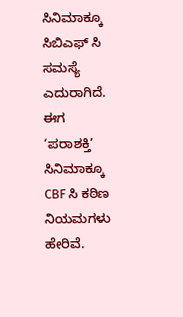ಸಿನಿಮಾಕ್ಕೂ ಸಿಬಿಎಫ್ ಸಿ ಸಮಸ್ಯೆ ಎದುರಾಗಿದೆ. ಈಗ ‘ಪರಾಶಕ್ತಿ’ ಸಿನಿಮಾಕ್ಕೂ CBF ಸಿ ಕಠಿಣ ನಿಯಮಗಳು ಹೇರಿವೆ.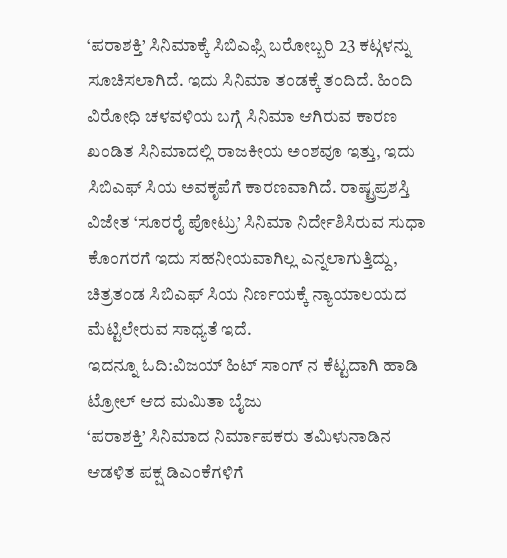‘ಪರಾಶಕ್ತಿ’ ಸಿನಿಮಾಕ್ಕೆ ಸಿಬಿಎಫ್ಸಿ ಬರೋಬ್ಬರಿ 23 ಕಟ್ಗಳನ್ನು ಸೂಚಿಸಲಾಗಿದೆ. ಇದು ಸಿನಿಮಾ ತಂಡಕ್ಕೆ ತಂದಿದೆ. ಹಿಂದಿ ವಿರೋಧಿ ಚಳವಳಿಯ ಬಗ್ಗೆ ಸಿನಿಮಾ ಆಗಿರುವ ಕಾರಣ ಖಂಡಿತ ಸಿನಿಮಾದಲ್ಲಿ ರಾಜಕೀಯ ಅಂಶವೂ ಇತ್ತು, ಇದು ಸಿಬಿಎಫ್ ಸಿಯ ಅವಕೃಪೆಗೆ ಕಾರಣವಾಗಿದೆ. ರಾಷ್ಟ್ರಪ್ರಶಸ್ತಿ ವಿಜೇತ ‘ಸೂರರೈ ಪೋಟ್ರು’ ಸಿನಿಮಾ ನಿರ್ದೇಶಿಸಿರುವ ಸುಧಾ ಕೊಂಗರಗೆ ಇದು ಸಹನೀಯವಾಗಿಲ್ಲ ಎನ್ನಲಾಗುತ್ತಿದ್ದು, ಚಿತ್ರತಂಡ ಸಿಬಿಎಫ್ ಸಿಯ ನಿರ್ಣಯಕ್ಕೆ ನ್ಯಾಯಾಲಯದ ಮೆಟ್ಟಿಲೇರುವ ಸಾಧ್ಯತೆ ಇದೆ.
ಇದನ್ನೂ ಓದಿ:ವಿಜಯ್ ಹಿಟ್ ಸಾಂಗ್ ನ ಕೆಟ್ಟದಾಗಿ ಹಾಡಿ ಟ್ರೋಲ್ ಆದ ಮಮಿತಾ ಬೈಜು
‘ಪರಾಶಕ್ತಿ’ ಸಿನಿಮಾದ ನಿರ್ಮಾಪಕರು ತಮಿಳುನಾಡಿನ ಆಡಳಿತ ಪಕ್ಷ ಡಿಎಂಕೆಗಳಿಗೆ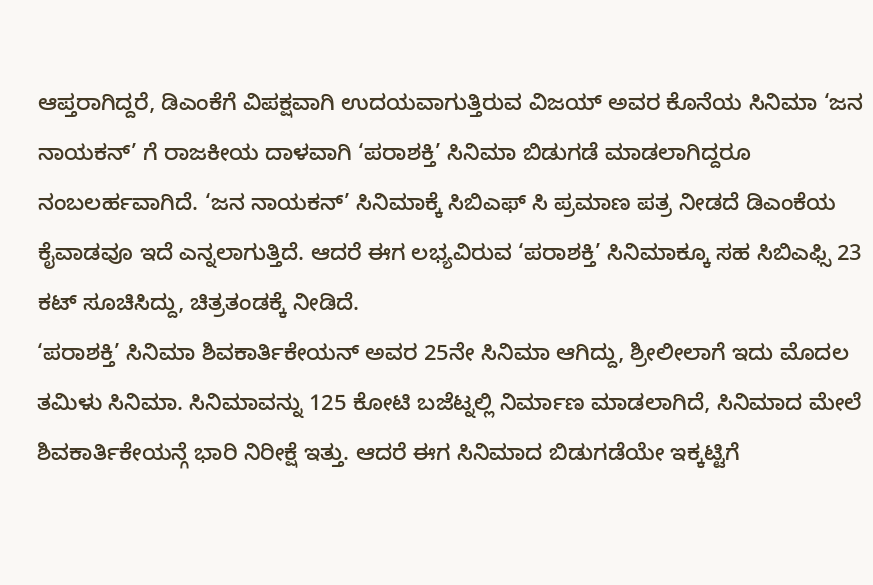ಆಪ್ತರಾಗಿದ್ದರೆ, ಡಿಎಂಕೆಗೆ ವಿಪಕ್ಷವಾಗಿ ಉದಯವಾಗುತ್ತಿರುವ ವಿಜಯ್ ಅವರ ಕೊನೆಯ ಸಿನಿಮಾ ‘ಜನ ನಾಯಕನ್’ ಗೆ ರಾಜಕೀಯ ದಾಳವಾಗಿ ‘ಪರಾಶಕ್ತಿ’ ಸಿನಿಮಾ ಬಿಡುಗಡೆ ಮಾಡಲಾಗಿದ್ದರೂ ನಂಬಲರ್ಹವಾಗಿದೆ. ‘ಜನ ನಾಯಕನ್’ ಸಿನಿಮಾಕ್ಕೆ ಸಿಬಿಎಫ್ ಸಿ ಪ್ರಮಾಣ ಪತ್ರ ನೀಡದೆ ಡಿಎಂಕೆಯ ಕೈವಾಡವೂ ಇದೆ ಎನ್ನಲಾಗುತ್ತಿದೆ. ಆದರೆ ಈಗ ಲಭ್ಯವಿರುವ ‘ಪರಾಶಕ್ತಿ’ ಸಿನಿಮಾಕ್ಕೂ ಸಹ ಸಿಬಿಎಫ್ಸಿ 23 ಕಟ್ ಸೂಚಿಸಿದ್ದು, ಚಿತ್ರತಂಡಕ್ಕೆ ನೀಡಿದೆ.
‘ಪರಾಶಕ್ತಿ’ ಸಿನಿಮಾ ಶಿವಕಾರ್ತಿಕೇಯನ್ ಅವರ 25ನೇ ಸಿನಿಮಾ ಆಗಿದ್ದು, ಶ್ರೀಲೀಲಾಗೆ ಇದು ಮೊದಲ ತಮಿಳು ಸಿನಿಮಾ. ಸಿನಿಮಾವನ್ನು 125 ಕೋಟಿ ಬಜೆಟ್ನಲ್ಲಿ ನಿರ್ಮಾಣ ಮಾಡಲಾಗಿದೆ, ಸಿನಿಮಾದ ಮೇಲೆ ಶಿವಕಾರ್ತಿಕೇಯನ್ಗೆ ಭಾರಿ ನಿರೀಕ್ಷೆ ಇತ್ತು. ಆದರೆ ಈಗ ಸಿನಿಮಾದ ಬಿಡುಗಡೆಯೇ ಇಕ್ಕಟ್ಟಿಗೆ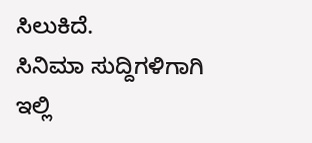ಸಿಲುಕಿದೆ.
ಸಿನಿಮಾ ಸುದ್ದಿಗಳಿಗಾಗಿ ಇಲ್ಲಿ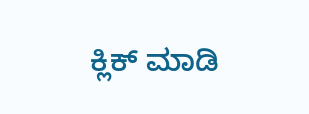ಕ್ಲಿಕ್ ಮಾಡಿ